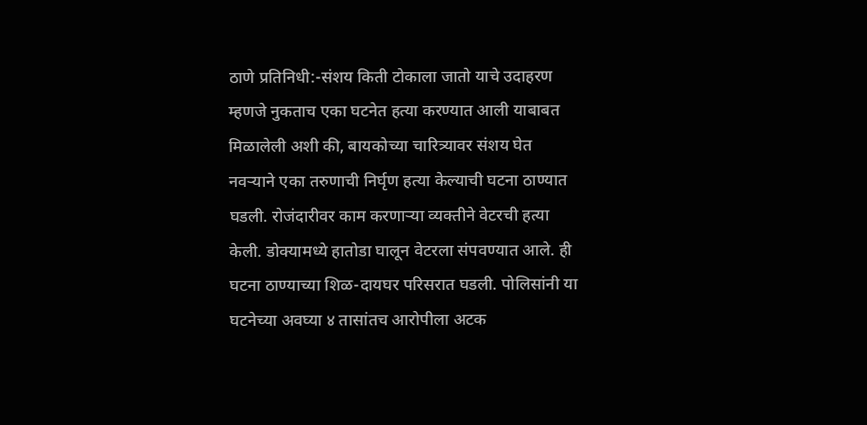ठाणे प्रतिनिधी:-संशय किती टोकाला जातो याचे उदाहरण म्हणजे नुकताच एका घटनेत हत्या करण्यात आली याबाबत मिळालेली अशी की, बायकोच्या चारित्र्यावर संशय घेत नवऱ्याने एका तरुणाची निर्घृण हत्या केल्याची घटना ठाण्यात घडली. रोजंदारीवर काम करणाऱ्या व्यक्तीने वेटरची हत्या केली. डोक्यामध्ये हातोडा घालून वेटरला संपवण्यात आले. ही घटना ठाण्याच्या शिळ-दायघर परिसरात घडली. पोलिसांनी या घटनेच्या अवघ्या ४ तासांतच आरोपीला अटक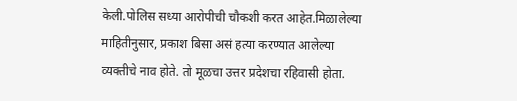केली.पोलिस सध्या आरोपीची चौकशी करत आहेत.मिळालेल्या माहितीनुसार, प्रकाश बिसा असं हत्या करण्यात आलेल्या व्यक्तीचे नाव होते. तो मूळचा उत्तर प्रदेशचा रहिवासी होता.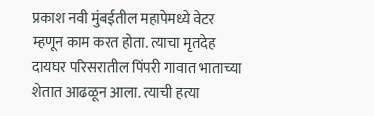प्रकाश नवी मुंबईतील महापेमध्ये वेटर म्हणून काम करत होता. त्याचा मृतदेह दायघर परिसरातील पिंपरी गावात भाताच्या शेतात आढळून आला. त्याची हत्या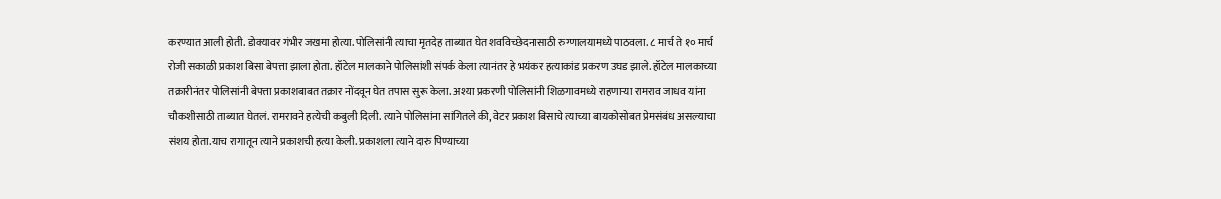करण्यात आली होती. डोक्यावर गंभीर जखमा होत्या. पोलिसांनी त्याचा मृतदेह ताब्यात घेत शवविच्छेदनासाठी रुग्णालयामध्ये पाठवला. ८ मार्च ते १० मार्च रोजी सकाळी प्रकाश बिसा बेपत्ता झाला होता. हॉटेल मालकाने पोलिसांशी संपर्क केला त्यानंतर हे भयंकर हत्याकांड प्रकरण उघड झाले. हॉटेल मालकाच्या तक्रारीनंतर पोलिसांनी बेपत्ता प्रकाशबाबत तक्रार नोंदवून घेत तपास सुरू केला. अश्या प्रकरणी पोलिसांनी शिळगावमध्ये राहणाऱ्या रामराव जाधव यांना चौकशीसाठी ताब्यात घेतलं. रामरावने हत्येची कबुली दिली. त्याने पोलिसांना सांगितले की, वेटर प्रकाश बिसाचे त्याच्या बायकोसोबत प्रेमसंबंध असल्याचा संशय होता.याच रागातून त्याने प्रकाशची हत्या केली. प्रकाशला त्याने दारु पिण्याच्या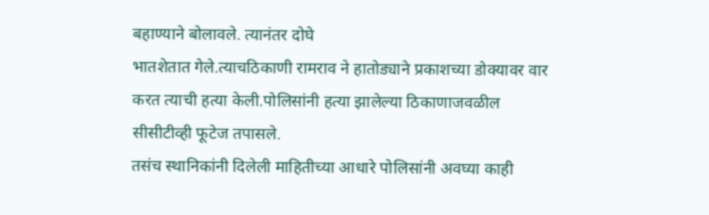बहाण्याने बोलावले. त्यानंतर दोघे
भातशेतात गेले.त्याचठिकाणी रामराव ने हातोड्याने प्रकाशच्या डोक्यावर वार करत त्याची हत्या केली.पोलिसांनी हत्या झालेल्या ठिकाणाजवळील सीसीटीव्ही फूटेज तपासले.
तसंच स्थानिकांनी दिलेली माहितीच्या आधारे पोलिसांनी अवघ्या काही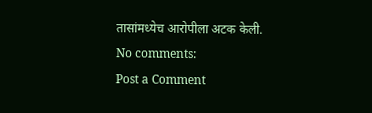तासांमध्येच आरोपीला अटक केली.
No comments:
Post a Comment